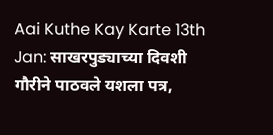Aai Kuthe Kay Karte 13th Jan: साखरपुड्याच्या दिवशी गौरीने पाठवले यशला पत्र,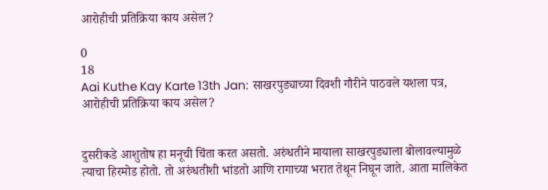आरोहीची प्रतिक्रिया काय असेल?

0
18
Aai Kuthe Kay Karte 13th Jan: साखरपुड्याच्या दिवशी गौरीने पाठवले यशला पत्र, आरोहीची प्रतिक्रिया काय असेल?


दुसरीकडे आशुतोष हा मनूची चिंता करत असतो. अरुंधतीने मायाला साखरपुड्याला बोलावल्यामुळे त्याचा हिरमोड होतो. तो अरुंधतीशी भांडतो आणि रागाच्या भरात तेथून निघून जाते. आता मालिकेत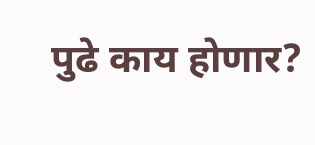पुढे काय होणार?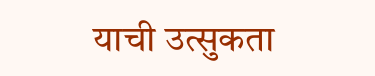याची उत्सुकता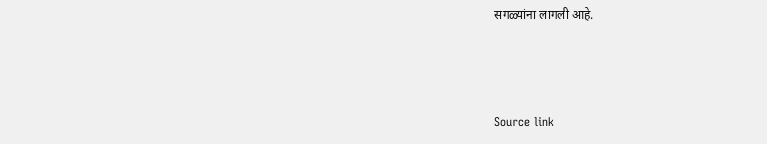सगळ्यांना लागली आहे.



Source link